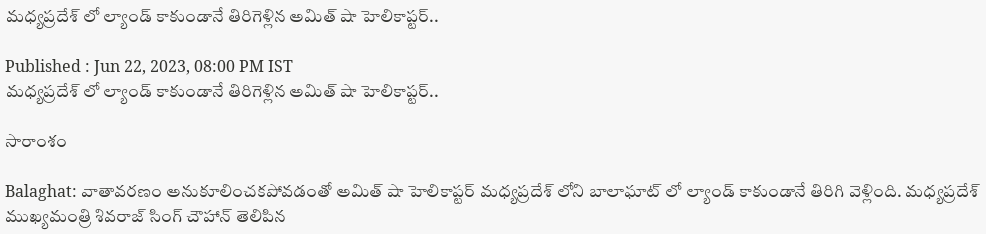మ‌ధ్య‌ప్ర‌దేశ్ లో ల్యాండ్ కాకుండానే తిరిగెళ్లిన అమిత్ షా హెలికాప్టర్..

Published : Jun 22, 2023, 08:00 PM IST
మ‌ధ్య‌ప్ర‌దేశ్ లో ల్యాండ్ కాకుండానే తిరిగెళ్లిన అమిత్ షా హెలికాప్టర్..

సారాంశం

Balaghat: వాతావరణం అనుకూలించకపోవడంతో అమిత్ షా హెలికాప్టర్ మధ్యప్రదేశ్ లోని బాలాఘాట్ లో ల్యాండ్ కాకుండానే తిరిగి వెళ్లింది. మధ్యప్రదేశ్ ముఖ్యమంత్రి శివరాజ్ సింగ్ చౌహాన్ తెలిపిన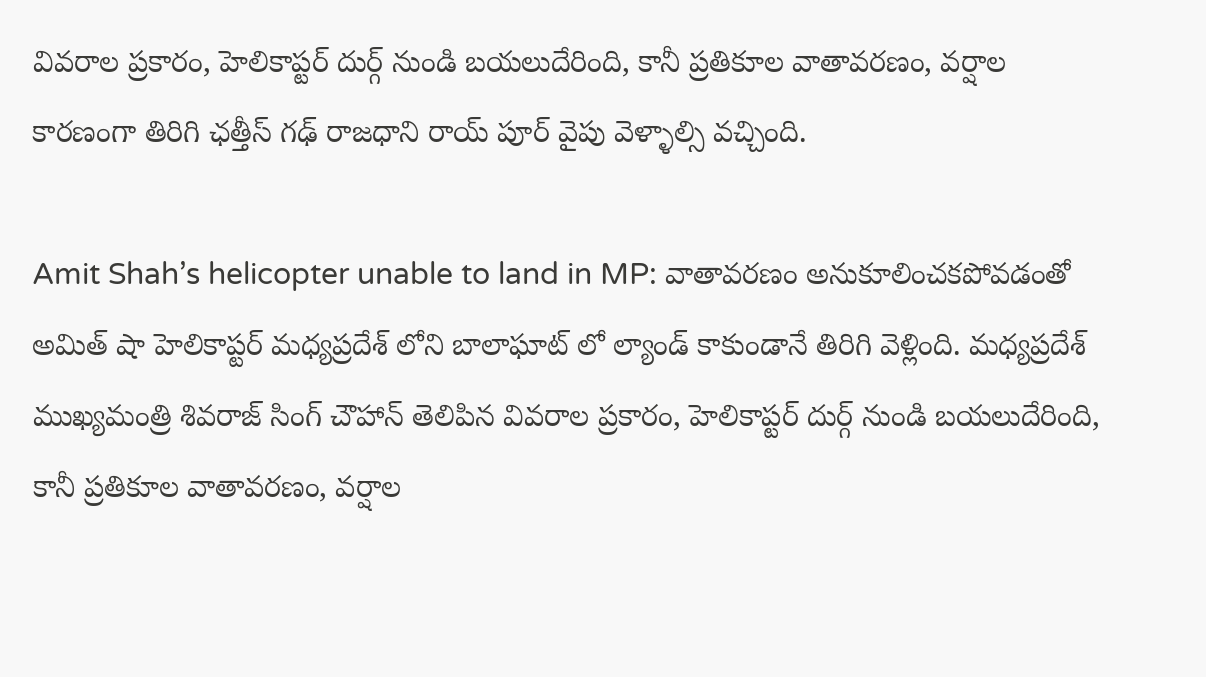వివరాల ప్రకారం, హెలికాప్టర్ దుర్గ్ నుండి బయలుదేరింది, కానీ ప్రతికూల వాతావరణం, వర్షాల కారణంగా తిరిగి ఛత్తీస్ గ‌ఢ్ రాజధాని రాయ్ పూర్ వైపు వెళ్ళాల్సి వచ్చింది.

Amit Shah’s helicopter unable to land in MP: వాతావరణం అనుకూలించకపోవడంతో అమిత్ షా హెలికాప్టర్ మధ్యప్రదేశ్ లోని బాలాఘాట్ లో ల్యాండ్ కాకుండానే తిరిగి వెళ్లింది. మధ్యప్రదేశ్ ముఖ్యమంత్రి శివరాజ్ సింగ్ చౌహాన్ తెలిపిన వివరాల ప్రకారం, హెలికాప్టర్ దుర్గ్ నుండి బయలుదేరింది, కానీ ప్రతికూల వాతావరణం, వర్షాల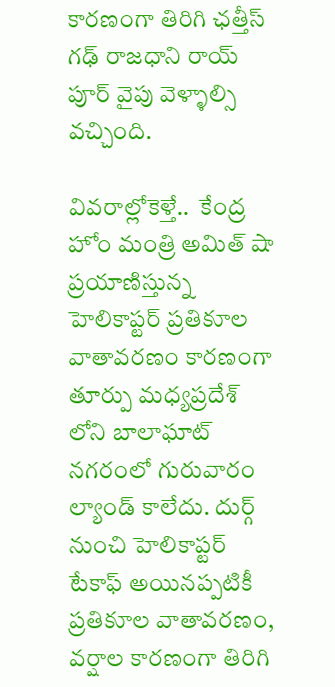కారణంగా తిరిగి ఛత్తీస్ గ‌ఢ్ రాజధాని రాయ్ పూర్ వైపు వెళ్ళాల్సి వచ్చింది.

వివ‌రాల్లోకెళ్తే..  కేంద్ర హోం మంత్రి అమిత్ షా ప్రయాణిస్తున్న హెలికాప్టర్ ప్రతికూల వాతావరణం కారణంగా తూర్పు మధ్యప్రదేశ్ లోని బాలాఘాట్ నగరంలో గురువారం ల్యాండ్ కాలేదు. దుర్గ్ నుంచి హెలికాప్టర్ టేకాఫ్ అయినప్పటికీ ప్రతికూల వాతావరణం, వర్షాల కారణంగా తిరిగి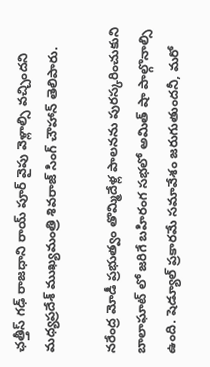ఛత్తీస్ గఢ్ రాజధాని రాయ్ పూర్ వైపు వెళ్లాల్సి వచ్చిందని మధ్యప్రదేశ్ ముఖ్యమంత్రి శివరాజ్ సింగ్ చౌహాన్ తెలిపారు.

నరేంద్ర మోడీ ప్రభుత్వం తొమ్మిదేళ్ల పాలనను పురస్కరించుకుని బాలాఘాట్ లో జరిగే బహిరంగ సభలో అమిత్ షా పాల్గొనాల్సి ఉంది. షెడ్యూల్ ప్రకారమే సమావేశం జరుగుతుందనీ, మరో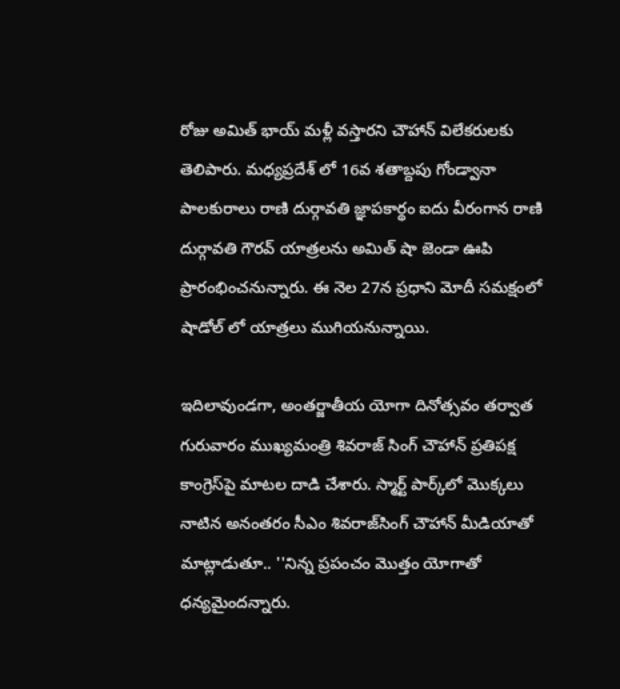రోజు అమిత్ భాయ్ మళ్లీ వస్తారని చౌహాన్ విలేకరులకు తెలిపారు. మధ్యప్రదేశ్ లో 16వ శతాబ్దపు గోండ్వానా పాలకురాలు రాణి దుర్గావతి జ్ఞాపకార్థం ఐదు వీరంగాన రాణి దుర్గావతి గౌరవ్ యాత్రలను అమిత్ షా జెండా ఊపి ప్రారంభించనున్నారు. ఈ నెల 27న ప్రధాని మోదీ సమక్షంలో షాడోల్ లో యాత్రలు ముగియనున్నాయి.

ఇదిలావుండ‌గా, అంతర్జాతీయ యోగా దినోత్సవం తర్వాత గురువారం ముఖ్యమంత్రి శివరాజ్ సింగ్ చౌహాన్ ప్రతిపక్ష కాంగ్రెస్‌పై మాటల దాడి చేశారు. స్మార్ట్ పార్క్‌లో మొక్కలు నాటిన అనంతరం సీఎం శివరాజ్‌సింగ్ చౌహాన్ మీడియాతో మాట్లాడుతూ.. ''నిన్న ప్రపంచం మొత్తం యోగాతో ధన్యమైందన్నారు.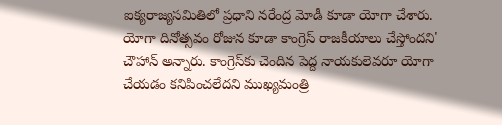ఐక్యరాజ్యసమితిలో ప్రధాని నరేంద్ర మోడీ కూడా యోగా చేశారు. యోగా దినోత్సవం రోజున కూడా కాంగ్రెస్ రాజకీయాలు చేస్తోందని' చౌహాన్ అన్నారు. కాంగ్రెస్‌కు చెందిన పెద్ద నాయకులెవరూ యోగా చేయడం కనిపించలేదని ముఖ్యమంత్రి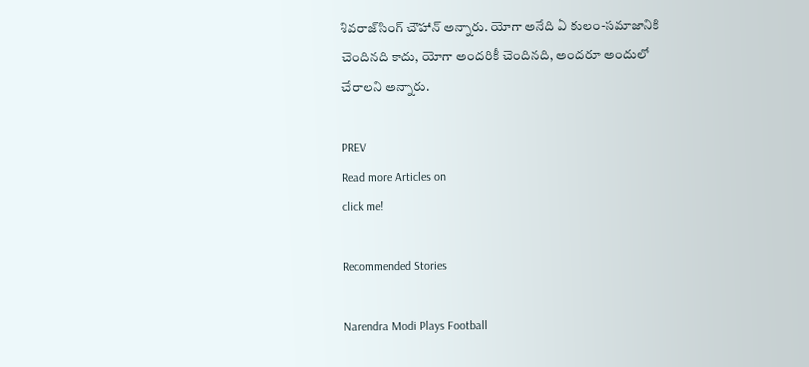శివరాజ్‌సింగ్ చౌహాన్ అన్నారు. యోగా అనేది ఏ కులం-సమాజానికి చెందినది కాదు, యోగా అందరికీ చెందినది, అందరూ అందులో చేరాలని అన్నారు.

PREV
Read more Articles on
click me!

Recommended Stories

Narendra Modi Plays Football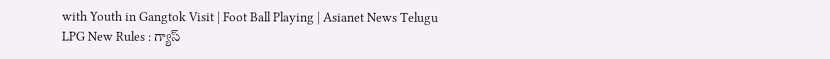with Youth in Gangtok Visit | Foot Ball Playing | Asianet News Telugu
LPG New Rules : గ్యాస్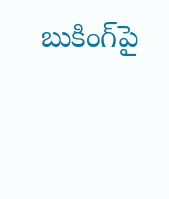బుకింగ్‌పై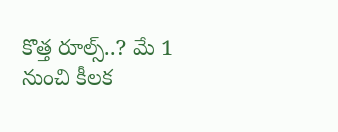కొత్త రూల్స్..? మే 1 నుంచి కీలక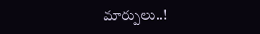మార్పులు..!